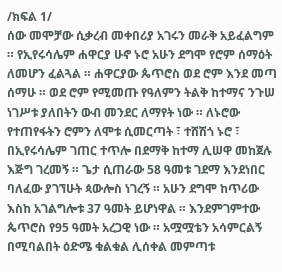/ክፍል 1/
ሰው መሞቻው ሲቃረብ መቀበሪያ አገሩን መራቅ አይፈልግም ። የኢየሩሳሌም ሐዋርያ ሁኖ ኑሮ አሁን ደግሞ የሮም ሰማዕት ለመሆን ፈልጓል ። ሐዋርያው ጴጥሮስ ወደ ሮም እንደ መጣ ሰማሁ ። ወደ ሮም የሚመጡ የዓለምን ትልቅ ከተማና ንጉሠ ነገሥቱ ያለበትን ውብ መንደር ለማየት ነው ። ለኑሮው የተጠየፋትን ሮምን ለሞቱ ሲመርጣት ፣ ተሸሽጎ ኑሮ ፣ በኢየሩሳሌም ገጠር ተጥሎ በደማቅ ከተማ ሊሠዋ መከጀሉ እጅግ ገረመኝ ። ጌታ ሲጠራው 58 ዓመቱ ገደማ እንደነበር ባለፈው ያገኘሁት ጳውሎስ ነገረኝ ። አሁን ደግሞ ከጥሪው እስከ አገልግሎቱ 37 ዓመት ይሆነዋል ። እንደምገምተው ጴጥሮስ የ95 ዓመት አረጋዊ ነው ። አሟሟቴን አሳምርልኝ በሚባልበት ዕድሜ ቁልቁል ሊሰቀል መምጣቱ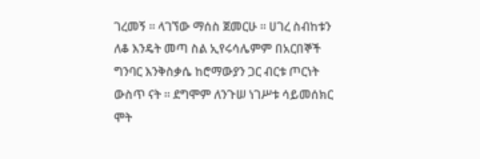ገረመኝ ። ላገኘው ማሰስ ጀመርሁ ። ሀገረ ስብከቱን ለቆ እንዴት መጣ ስል ኢየሩሳሌምም በአርበኞች ግንባር እንቅስቃሴ ከሮማውያን ጋር ብርቱ ጦርነት ውስጥ ናት ። ደግሞም ለንጉሠ ነገሥቱ ሳይመሰክር ሞት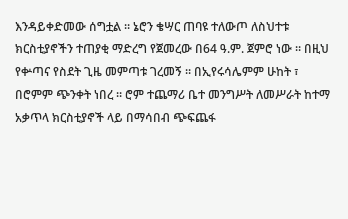እንዳይቀድመው ሰግቷል ። ኔሮን ቄሣር ጠባዩ ተለውጦ ለስህተቱ ክርስቲያኖችን ተጠያቂ ማድረግ የጀመረው በ64 ዓ.ም. ጀምሮ ነው ። በዚህ የቍጣና የስደት ጊዜ መምጣቱ ገረመኝ ። በኢየሩሳሌምም ሁከት ፣ በሮምም ጭንቀት ነበረ ። ሮም ተጨማሪ ቤተ መንግሥት ለመሥራት ከተማ አቃጥላ ክርስቲያኖች ላይ በማሳበብ ጭፍጨፋ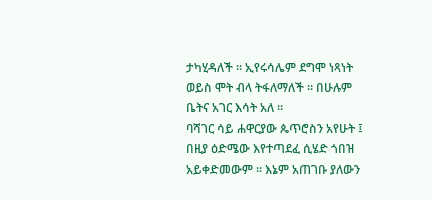ታካሂዳለች ። ኢየሩሳሌም ደግሞ ነጻነት ወይስ ሞት ብላ ትፋለማለች ። በሁሉም ቤትና አገር እሳት አለ ።
ባሻገር ሳይ ሐዋርያው ጴጥሮስን አየሁት ፤ በዚያ ዕድሜው እየተጣደፈ ሲሄድ ጎበዝ አይቀድመውም ። እኔም አጠገቡ ያለውን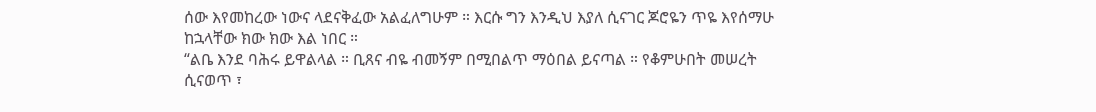ሰው እየመከረው ነውና ላደናቅፈው አልፈለግሁም ። እርሱ ግን እንዲህ እያለ ሲናገር ጆሮዬን ጥዬ እየሰማሁ ከኋላቸው ክው ክው እል ነበር ።
“ልቤ እንደ ባሕሩ ይዋልላል ። ቢጸና ብዬ ብመኝም በሚበልጥ ማዕበል ይናጣል ። የቆምሁበት መሠረት ሲናወጥ ፣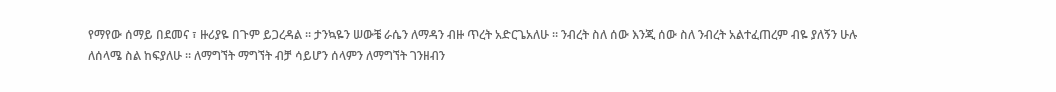የማየው ሰማይ በደመና ፣ ዙሪያዬ በጉም ይጋረዳል ። ታንኳዬን ሠውቼ ራሴን ለማዳን ብዙ ጥረት አድርጌአለሁ ። ንብረት ስለ ሰው እንጂ ሰው ስለ ንብረት አልተፈጠረም ብዬ ያለኝን ሁሉ ለሰላሜ ስል ከፍያለሁ ። ለማግኘት ማግኘት ብቻ ሳይሆን ሰላምን ለማግኘት ገንዘብን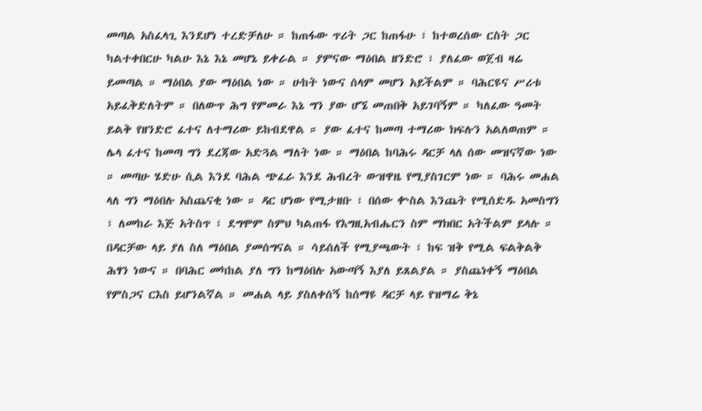መጣል አስፈላጊ እንደሆነ ተረድቻለሁ ። ከጠፋው ጥሪት ጋር ከጠፋሁ ፣ ከተወረሰው ርስት ጋር ካልተቀበርሁ ካልሁ እኔ እኔ መሆኔ ይቀራል ። ያምናው ማዕበል ዘንድሮ ፣ ያለፈው ወጀብ ዛሬ ይመጣል ። ማዕበል ያው ማዕበል ነው ። ሁከት ነውና ሰላም መሆን አይችልም ። ባሕርዩና ሥሪቱ አይፈቅድለትም ። በለውጥ ሕግ የምመራ እኔ ግን ያው ሆኜ መጠበቅ አይገባኝም ። ካለፈው ዓመት ይልቅ የዘንድሮ ፈተና ለተማሪው ይከብደዋል ። ያው ፈተና ከመጣ ተማሪው ክፍሉን አልለወጠም ። ሌላ ፈተና ከመጣ ግን ደረጃው አድጓል ማለት ነው ። ማዕበል ከባሕሩ ዳርቻ ላለ ሰው መዝናኛው ነው ። መጣሁ ሄድሁ ሲል እንደ ባሕል ጭፈራ እንደ ሕብረት ውዝዋዜ የሚያስገርም ነው ። ባሕሩ መሐል ላለ ግን ማዕበሉ አስጨናቂ ነው ። ዳር ሆነው የሚታዘቡ ፣ በሰው ቍስል እንጨት የሚሰድዱ አመስግን ፣ ለመከራ እጅ አትስጥ ፣ ደግሞም ስምህ ካልጠፋ የእግዚአብሔርን ስም ማክበር አትችልም ይላሉ ። በዳርቻው ላይ ያለ ስለ ማዕበል ያመሰግናል ። ሳይሰለች የሚያጫውት ፣ ከፍ ዝቅ የሚል ፍልቅልቅ ሕፃን ነውና ። በባሕር መካከል ያለ ግን ከማዕበሉ አውጣኝ እያለ ይጸልያል ። ያስጨነቀኝ ማዕበል የምስጋና ርእስ ይሆንልኛል ። መሐል ላይ ያስለቀሰኝ ከሰማዩ ዳርቻ ላይ የዝማሬ ቅኔ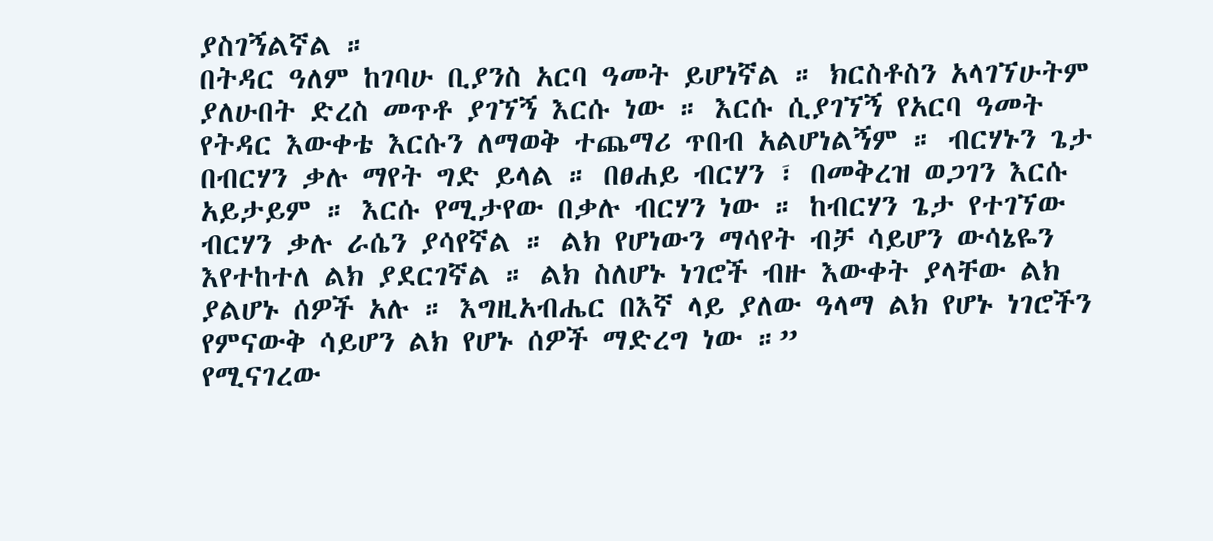ያስገኝልኛል ።
በትዳር ዓለም ከገባሁ ቢያንስ አርባ ዓመት ይሆነኛል ። ክርስቶስን አላገኘሁትም ያለሁበት ድረስ መጥቶ ያገኘኝ እርሱ ነው ። እርሱ ሲያገኘኝ የአርባ ዓመት የትዳር እውቀቴ እርሱን ለማወቅ ተጨማሪ ጥበብ አልሆነልኝም ። ብርሃኑን ጌታ በብርሃን ቃሉ ማየት ግድ ይላል ። በፀሐይ ብርሃን ፣ በመቅረዝ ወጋገን እርሱ አይታይም ። እርሱ የሚታየው በቃሉ ብርሃን ነው ። ከብርሃን ጌታ የተገኘው ብርሃን ቃሉ ራሴን ያሳየኛል ። ልክ የሆነውን ማሳየት ብቻ ሳይሆን ውሳኔዬን እየተከተለ ልክ ያደርገኛል ። ልክ ስለሆኑ ነገሮች ብዙ እውቀት ያላቸው ልክ ያልሆኑ ሰዎች አሉ ። እግዚአብሔር በእኛ ላይ ያለው ዓላማ ልክ የሆኑ ነገሮችን የምናውቅ ሳይሆን ልክ የሆኑ ሰዎች ማድረግ ነው ።”
የሚናገረው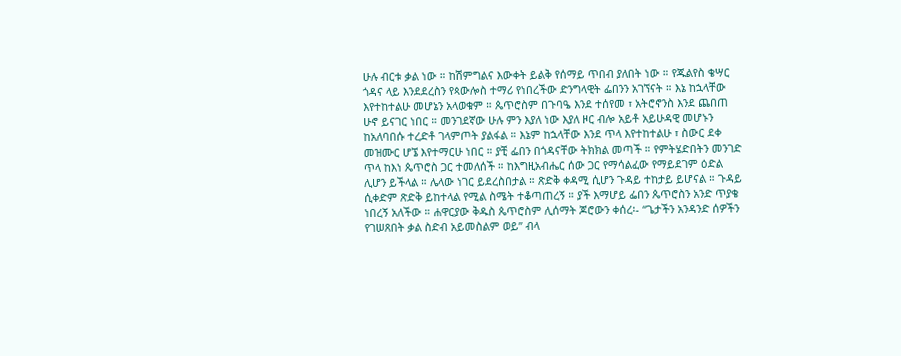ሁሉ ብርቱ ቃል ነው ። ከሽምግልና እውቀት ይልቅ የሰማይ ጥበብ ያለበት ነው ። የጁልየስ ቄሣር ጎዳና ላይ እንደደረስን የጳውሎስ ተማሪ የነበረችው ድንግላዊት ፌበንን አገኘናት ። እኔ ከኋላቸው እየተከተልሁ መሆኔን አላወቁም ። ጴጥሮስም በጉባዔ እንደ ተሰየመ ፣ አትሮኖንስ እንደ ጨበጠ ሁኖ ይናገር ነበር ። መንገደኛው ሁሉ ምን እያለ ነው እያለ ዞር ብሎ አይቶ አይሁዳዊ መሆኑን ከአለባበሱ ተረድቶ ገላምጦት ያልፋል ። እኔም ከኋላቸው እንደ ጥላ እየተከተልሁ ፣ ስውር ደቀ መዝሙር ሆኜ እየተማርሁ ነበር ። ያቺ ፌበን በጎዳናቸው ትክክል መጣች ። የምትሄድበትን መንገድ ጥላ ከእነ ጴጥሮስ ጋር ተመለሰች ። ከእግዚአብሔር ሰው ጋር የማሳልፈው የማይደገም ዕድል ሊሆን ይችላል ። ሌላው ነገር ይደረስበታል ። ጽድቅ ቀዳሚ ሲሆን ጉዳይ ተከታይ ይሆናል ። ጉዳይ ሲቀድም ጽድቅ ይከተላል የሚል ስሜት ተቆጣጠረኝ ። ያች እማሆይ ፌበን ጴጥሮስን አንድ ጥያቄ ነበረኝ አለችው ። ሐዋርያው ቅዱስ ጴጥሮስም ሊሰማት ጆሮውን ቀሰረ፡- “ጌታችን አንዳንድ ሰዎችን የገሠጸበት ቃል ስድብ አይመስልም ወይ” ብላ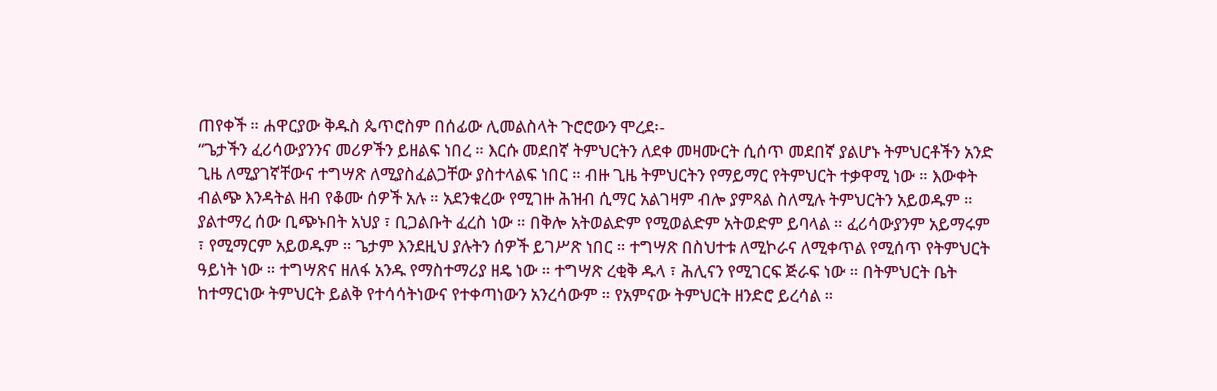ጠየቀች ። ሐዋርያው ቅዱስ ጴጥሮስም በሰፊው ሊመልስላት ጉሮሮውን ሞረደ፡-
“ጌታችን ፈሪሳውያንንና መሪዎችን ይዘልፍ ነበረ ። እርሱ መደበኛ ትምህርትን ለደቀ መዛሙርት ሲሰጥ መደበኛ ያልሆኑ ትምህርቶችን አንድ ጊዜ ለሚያገኛቸውና ተግሣጽ ለሚያስፈልጋቸው ያስተላልፍ ነበር ። ብዙ ጊዜ ትምህርትን የማይማር የትምህርት ተቃዋሚ ነው ። እውቀት ብልጭ እንዳትል ዘብ የቆሙ ሰዎች አሉ ። አደንቁረው የሚገዙ ሕዝብ ሲማር አልገዛም ብሎ ያምጻል ስለሚሉ ትምህርትን አይወዱም ። ያልተማረ ሰው ቢጭኑበት አህያ ፣ ቢጋልቡት ፈረስ ነው ። በቅሎ አትወልድም የሚወልድም አትወድም ይባላል ። ፈሪሳውያንም አይማሩም ፣ የሚማርም አይወዱም ። ጌታም እንደዚህ ያሉትን ሰዎች ይገሥጽ ነበር ። ተግሣጽ በስህተቱ ለሚኮራና ለሚቀጥል የሚሰጥ የትምህርት ዓይነት ነው ። ተግሣጽና ዘለፋ አንዱ የማስተማሪያ ዘዴ ነው ። ተግሣጽ ረቂቅ ዱላ ፣ ሕሊናን የሚገርፍ ጅራፍ ነው ። በትምህርት ቤት ከተማርነው ትምህርት ይልቅ የተሳሳትነውና የተቀጣነውን አንረሳውም ። የአምናው ትምህርት ዘንድሮ ይረሳል ።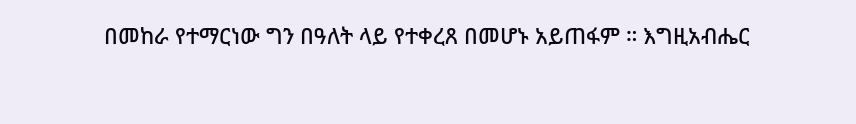በመከራ የተማርነው ግን በዓለት ላይ የተቀረጸ በመሆኑ አይጠፋም ። እግዚአብሔር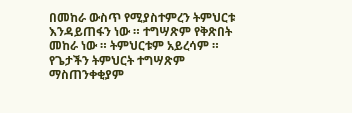በመከራ ውስጥ የሚያስተምረን ትምህርቱ እንዳይጠፋን ነው ። ተግሣጽም የቅጽበት መከራ ነው ። ትምህርቱም አይረሳም ።
የጌታችን ትምህርት ተግሣጽም ማስጠንቀቂያም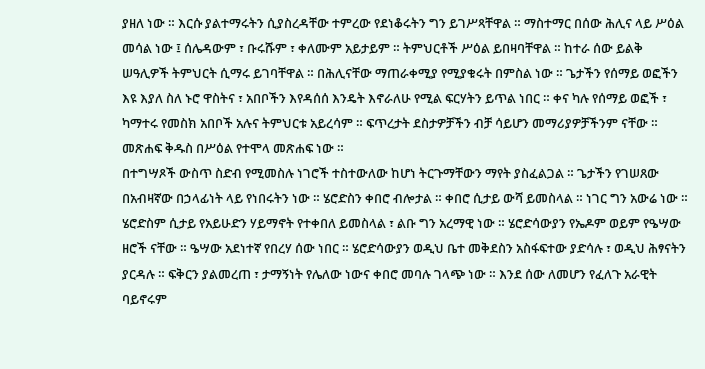ያዘለ ነው ። እርሱ ያልተማሩትን ሲያስረዳቸው ተምረው የደነቆሩትን ግን ይገሥጻቸዋል ። ማስተማር በሰው ሕሊና ላይ ሥዕል መሳል ነው ፤ ሰሌዳውም ፣ ቡሩሹም ፣ ቀለሙም አይታይም ። ትምህርቶች ሥዕል ይበዛባቸዋል ። ከተራ ሰው ይልቅ ሠዓሊዎች ትምህርት ሲማሩ ይገባቸዋል ። በሕሊናቸው ማጠራቀሚያ የሚያቁሩት በምስል ነው ። ጌታችን የሰማይ ወፎችን እዩ እያለ ስለ ኑሮ ዋስትና ፣ አበቦችን እየዳሰሰ እንዴት እኖራለሁ የሚል ፍርሃትን ይጥል ነበር ። ቀና ካሉ የሰማይ ወፎች ፣ ካማተሩ የመስክ አበቦች አሉና ትምህርቱ አይረሳም ። ፍጥረታት ደስታዎቻችን ብቻ ሳይሆን መማሪያዎቻችንም ናቸው ። መጽሐፍ ቅዱስ በሥዕል የተሞላ መጽሐፍ ነው ።
በተግሣጾች ውስጥ ስድብ የሚመስሉ ነገሮች ተስተውለው ከሆነ ትርጉማቸውን ማየት ያስፈልጋል ። ጌታችን የገሠጸው በአብዛኛው በኃላፊነት ላይ የነበሩትን ነው ። ሄሮድስን ቀበሮ ብሎታል ። ቀበሮ ሲታይ ውሻ ይመስላል ። ነገር ግን አውሬ ነው ። ሄሮድስም ሲታይ የአይሁድን ሃይማኖት የተቀበለ ይመስላል ፣ ልቡ ግን አረማዊ ነው ። ሄሮድሳውያን የኤዶም ወይም የዔሣው ዘሮች ናቸው ። ዔሣው አደነተኛ የበረሃ ሰው ነበር ። ሄሮድሳውያን ወዲህ ቤተ መቅደስን አስፋፍተው ያድሳሉ ፣ ወዲህ ሕፃናትን ያርዳሉ ። ፍቅርን ያልመረጠ ፣ ታማኝነት የሌለው ነውና ቀበሮ መባሉ ገላጭ ነው ። እንደ ሰው ለመሆን የፈለጉ አራዊት ባይኖሩም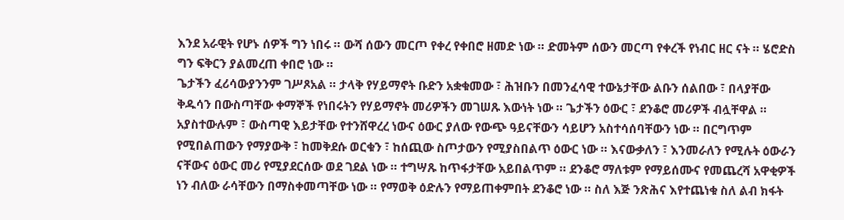እንደ አራዊት የሆኑ ሰዎች ግን ነበሩ ። ውሻ ሰውን መርጦ የቀረ የቀበሮ ዘመድ ነው ። ድመትም ሰውን መርጣ የቀረች የነብር ዘር ናት ። ሄሮድስ ግን ፍቅርን ያልመረጠ ቀበሮ ነው ።
ጌታችን ፈሪሳውያንንም ገሥጾአል ። ታላቅ የሃይማኖት ቡድን አቋቁመው ፣ ሕዝቡን በመንፈሳዊ ተውኔታቸው ልቡን ሰልበው ፣ በላያቸው ቅዱሳን በውስጣቸው ቀማኞች የነበሩትን የሃይማኖት መሪዎችን መገሠጹ እውነት ነው ። ጌታችን ዕውር ፣ ደንቆሮ መሪዎች ብሏቸዋል ። አያስተውሉም ፣ ውስጣዊ እይታቸው የተንሸዋረረ ነውና ዕውር ያለው የውጭ ዓይናቸውን ሳይሆን አስተሳሰባቸውን ነው ። በርግጥም የሚበልጠውን የማያውቅ ፣ ከመቅደሱ ወርቁን ፣ ከሰጪው ስጦታውን የሚያስበልጥ ዕውር ነው ። እናውቃለን ፣ እንመራለን የሚሉት ዕውራን ናቸውና ዕውር መሪ የሚያደርሰው ወደ ገደል ነው ። ተግሣጹ ከጥፋታቸው አይበልጥም ። ደንቆሮ ማለቱም የማይሰሙና የመጨረሻ አዋቂዎች ነን ብለው ራሳቸውን በማስቀመጣቸው ነው ። የማወቅ ዕድሉን የማይጠቀምበት ደንቆሮ ነው ። ስለ እጅ ንጽሕና እየተጨነቁ ስለ ልብ ክፋት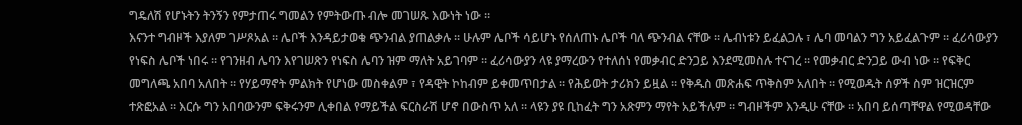ግዴለሽ የሆኑትን ትንኝን የምታጠሩ ግመልን የምትውጡ ብሎ መገሠጹ እውነት ነው ።
እናንተ ግብዞች እያለም ገሥጾአል ። ሌቦች እንዳይታወቁ ጭንብል ያጠልቃሉ ። ሁሉም ሌቦች ሳይሆኑ የሰለጠኑ ሌቦች ባለ ጭንብል ናቸው ። ሌብነቱን ይፈልጋሉ ፣ ሌባ መባልን ግን አይፈልጉም ። ፈሪሳውያን የነፍስ ሌቦች ነበሩ ። የገንዘብ ሌባን እየገሠጽን የነፍስ ሌባን ዝም ማለት አይገባም ። ፈሪሳውያን ላዩ ያማረውን የተለሰነ የመቃብር ድንጋይ እንደሚመስሉ ተናገረ ። የመቃብር ድንጋይ ውብ ነው ። የፍቅር መግለጫ አበባ አለበት ። የሃይማኖት ምልክት የሆነው መስቀልም ፣ የዳዊት ኮከብም ይቀመጥበታል ። የሕይወት ታሪክን ይዟል ። የቅዱስ መጽሐፍ ጥቅስም አለበት ። የሚወዱት ሰዎች ስም ዝርዝርም ተጽፎአል ። እርሱ ግን አበባውንም ፍቅሩንም ሊቀበል የማይችል ፍርስራሽ ሆኖ በውስጥ አለ ። ላዩን ያዩ ቢከፈት ግን አጽምን ማየት አይችሉም ። ግብዞችም እንዲሁ ናቸው ። አበባ ይሰጣቸዋል የሚወዳቸው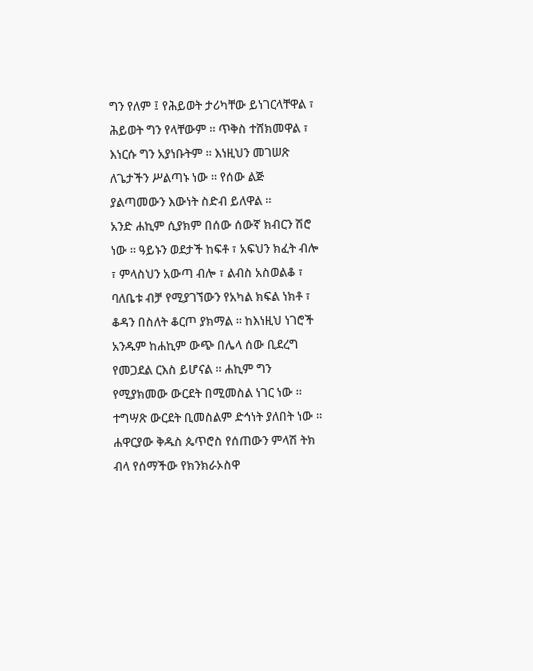ግን የለም ፤ የሕይወት ታሪካቸው ይነገርላቸዋል ፣ ሕይወት ግን የላቸውም ። ጥቅስ ተሸክመዋል ፣ እነርሱ ግን አያነቡትም ። እነዚህን መገሠጽ ለጌታችን ሥልጣኑ ነው ። የሰው ልጅ ያልጣመውን እውነት ስድብ ይለዋል ።
አንድ ሐኪም ሲያክም በሰው ሰውኛ ክብርን ሽሮ ነው ። ዓይኑን ወደታች ከፍቶ ፣ አፍህን ክፈት ብሎ ፣ ምላስህን አውጣ ብሎ ፣ ልብስ አስወልቆ ፣ ባለቤቱ ብቻ የሚያገኘውን የአካል ክፍል ነክቶ ፣ ቆዳን በስለት ቆርጦ ያክማል ። ከእነዚህ ነገሮች አንዱም ከሐኪም ውጭ በሌላ ሰው ቢደረግ የመጋደል ርእስ ይሆናል ። ሐኪም ግን የሚያክመው ውርደት በሚመስል ነገር ነው ። ተግሣጽ ውርደት ቢመስልም ድኅነት ያለበት ነው ።
ሐዋርያው ቅዱስ ጴጥሮስ የሰጠውን ምላሽ ትክ ብላ የሰማችው የክንክራኦስዋ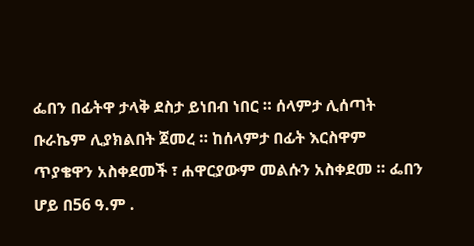ፌበን በፊትዋ ታላቅ ደስታ ይነበብ ነበር ። ሰላምታ ሊሰጣት ቡራኬም ሊያክልበት ጀመረ ። ከሰላምታ በፊት እርስዋም ጥያቄዋን አስቀደመች ፣ ሐዋርያውም መልሱን አስቀደመ ። ፌበን ሆይ በ56 ዓ.ም .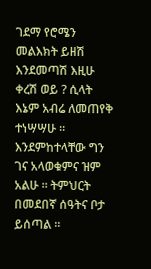ገደማ የሮሜን መልእክት ይዘሽ እንደመጣሽ እዚሁ ቀረሽ ወይ ? ሲላት እኔም አብሬ ለመጠየቅ ተነሣሣሁ ። እንደምከተላቸው ግን ገና አላወቁምና ዝም አልሁ ። ትምህርት በመደበኛ ሰዓትና ቦታ ይሰጣል ።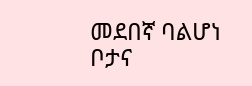መደበኛ ባልሆነ ቦታና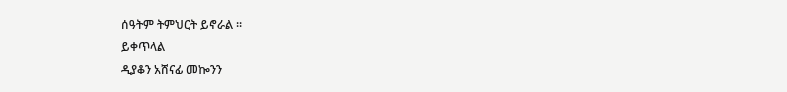ሰዓትም ትምህርት ይኖራል ።
ይቀጥላል
ዲያቆን አሸናፊ መኰንን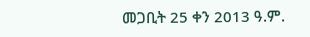መጋቢት 25 ቀን 2013 ዓ.ም.